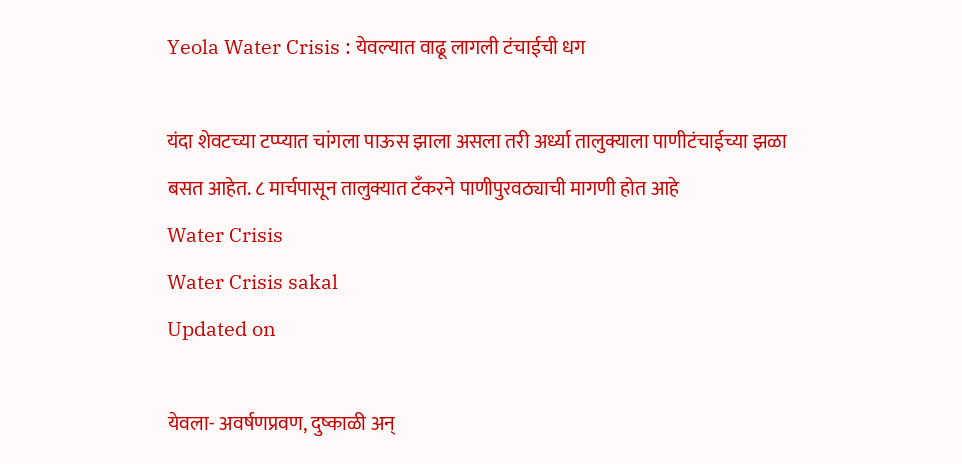Yeola Water Crisis : येवल्यात वाढू लागली टंचाईची धग

यंदा शेवटच्या टप्प्यात चांगला पाऊस झाला असला तरी अर्ध्या तालुक्याला पाणीटंचाईच्या झळा बसत आहेत. ८ मार्चपासून तालुक्यात टॅंकरने पाणीपुरवठ्याची मागणी होत आहे
Water Crisis
Water Crisis sakal
Updated on

येवला- अवर्षणप्रवण, दुष्काळी अन्‌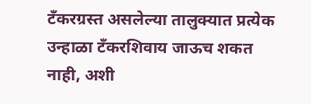टँकरग्रस्त असलेल्या तालुक्यात प्रत्येक उन्हाळा टँकरशिवाय जाऊच शकत नाही, अशी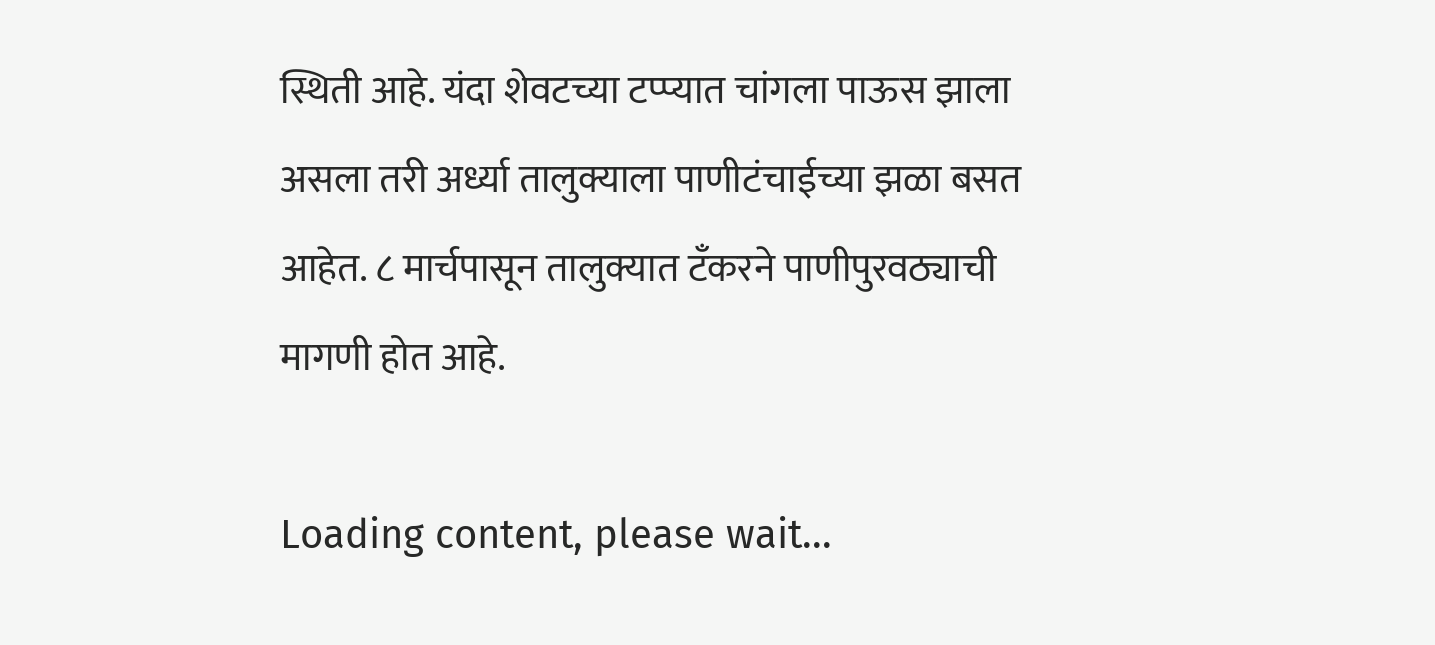स्थिती आहे. यंदा शेवटच्या टप्प्यात चांगला पाऊस झाला असला तरी अर्ध्या तालुक्याला पाणीटंचाईच्या झळा बसत आहेत. ८ मार्चपासून तालुक्यात टॅंकरने पाणीपुरवठ्याची मागणी होत आहे.

Loading content, please wait...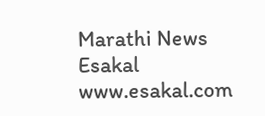Marathi News Esakal
www.esakal.com